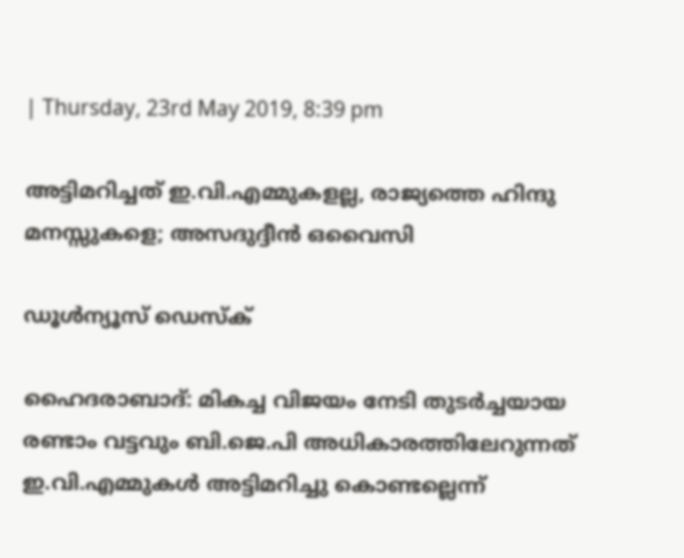| Thursday, 23rd May 2019, 8:39 pm

അട്ടിമറിച്ചത് ഇ.വി.എമ്മുകളല്ല, രാജ്യത്തെ ഹിന്ദു മനസ്സുകളെ; അസദുദ്ദീന്‍ ഒവൈസി

ഡൂള്‍ന്യൂസ് ഡെസ്‌ക്

ഹൈദരാബാദ്: മികച്ച വിജയം നേടി തുടര്‍ച്ചയായ രണ്ടാം വട്ടവും ബി.ജെ.പി അധികാരത്തിലേറുന്നത് ഇ.വി.എമ്മുകള്‍ അട്ടിമറിച്ചു കൊണ്ടല്ലെന്ന്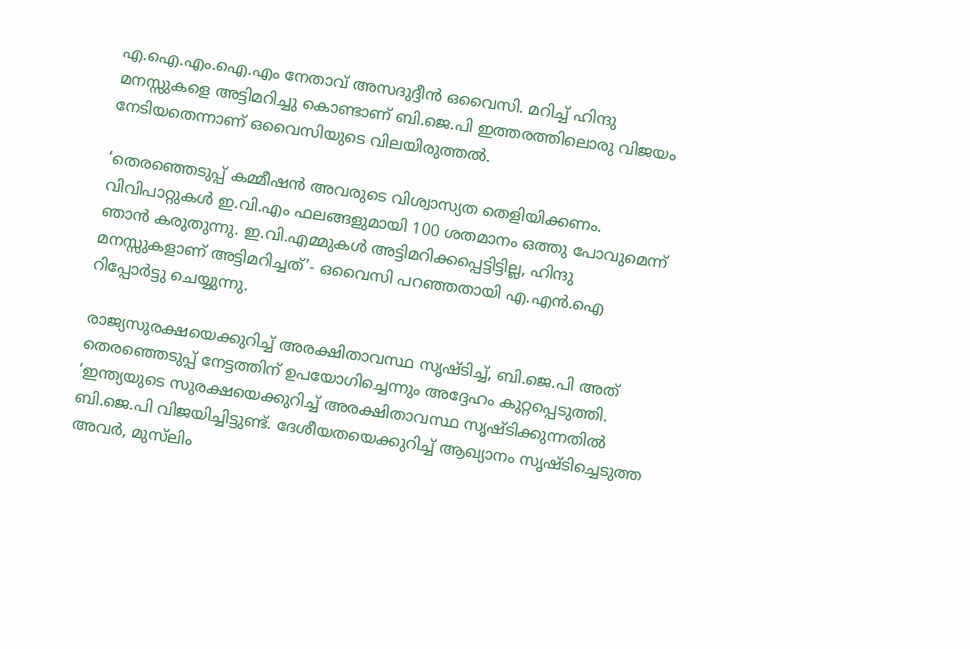എ.ഐ.എം.ഐ.എം നേതാവ് അസദുദ്ദീന്‍ ഒവൈസി. മറിച്ച് ഹിന്ദു മനസ്സുകളെ അട്ടിമറിച്ചു കൊണ്ടാണ് ബി.ജെ.പി ഇത്തരത്തിലൊരു വിജയം നേടിയതെന്നാണ് ഒവൈസിയുടെ വിലയിരുത്തല്‍.

‘തെരഞ്ഞെടുപ്പ് കമ്മീഷന്‍ അവരുടെ വിശ്വാസ്യത തെളിയിക്കണം. വിവിപാറ്റുകള്‍ ഇ.വി.എം ഫലങ്ങളുമായി 100 ശതമാനം ഒത്തു പോവുമെന്ന് ഞാന്‍ കരുതുന്നു. ഇ.വി.എമ്മുകള്‍ അട്ടിമറിക്കപ്പെട്ടിട്ടില്ല, ഹിന്ദു മനസ്സുകളാണ് അട്ടിമറിച്ചത്’- ഒവൈസി പറഞ്ഞതായി എ.എന്‍.ഐ റിപ്പോര്‍ട്ടു ചെയ്യുന്നു.

രാജ്യസുരക്ഷയെക്കുറിച്ച് അരക്ഷിതാവസ്ഥ സൃഷ്ടിച്ച്, ബി.ജെ.പി അത് തെരഞ്ഞെടുപ്പ് നേട്ടത്തിന് ഉപയോഗിച്ചെന്നും അദ്ദേഹം കുറ്റപ്പെടുത്തി. ‘ഇന്ത്യയുടെ സുരക്ഷയെക്കുറിച്ച് അരക്ഷിതാവസ്ഥ സൃഷ്ടിക്കുന്നതില്‍ ബി.ജെ.പി വിജയിച്ചിട്ടുണ്ട്. ദേശീയതയെക്കുറിച്ച് ആഖ്യാനം സൃഷ്ടിച്ചെടുത്ത അവര്‍, മുസ്‌ലിം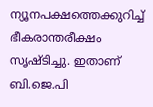ന്യൂനപക്ഷത്തെക്കുറിച്ച് ഭീകരാന്തരീക്ഷം സൃഷ്ടിച്ചു. ഇതാണ് ബി.ജെ.പി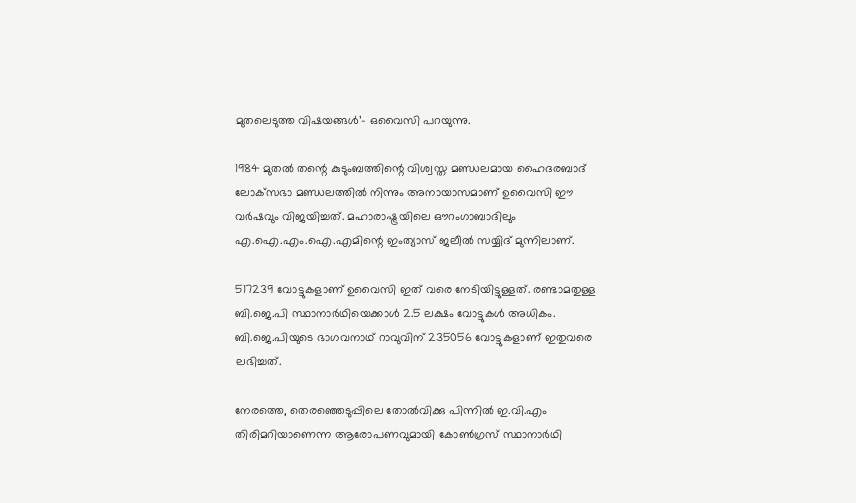മുതലെടുത്ത വിഷയങ്ങള്‍’- ഒവൈസി പറയുന്നു.

1984 മുതല്‍ തന്റെ കുടുംബത്തിന്റെ വിശ്വസ്ത മണ്ഡലമായ ഹൈദരബാദ് ലോക്‌സഭാ മണ്ഡലത്തില്‍ നിന്നും അനായാസമാണ് ഉവൈസി ഈ വര്‍ഷവും വിജയിച്ചത്. മഹാരാഷ്ട്രയിലെ ഔറംഗാബാദിലും എ.ഐ.എം.ഐ.എമിന്റെ ഇംത്യാസ് ജലീല്‍ സയ്യിദ് മുന്നിലാണ്.

517239 വോട്ടുകളാണ് ഉവൈസി ഇത് വരെ നേടിയിട്ടുള്ളത്. രണ്ടാമതുള്ള ബി.ജെ.പി സ്ഥാനാര്‍ഥിയെക്കാള്‍ 2.5 ലക്ഷം വോട്ടുകള്‍ അധികം. ബി.ജെ.പിയുടെ ഭാഗവനാഥ് റാവുവിന് 235056 വോട്ടുകളാണ് ഇതുവരെ ലഭിച്ചത്.

നേരത്തെ, തെരഞ്ഞെടുപ്പിലെ തോല്‍വിക്കു പിന്നില്‍ ഇ.വി.എം തിരിമറിയാണെന്ന ആരോപണവുമായി കോണ്‍ഗ്രസ് സ്ഥാനാര്‍ഥി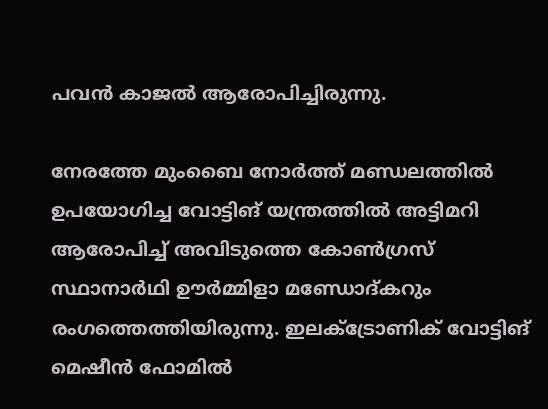പവന്‍ കാജല്‍ ആരോപിച്ചിരുന്നു.

നേരത്തേ മുംബൈ നോര്‍ത്ത് മണ്ഡലത്തില്‍ ഉപയോഗിച്ച വോട്ടിങ് യന്ത്രത്തില്‍ അട്ടിമറി ആരോപിച്ച് അവിടുത്തെ കോണ്‍ഗ്രസ് സ്ഥാനാര്‍ഥി ഊര്‍മ്മിളാ മണ്ഡോദ്കറും രംഗത്തെത്തിയിരുന്നു. ഇലക്ട്രോണിക് വോട്ടിങ് മെഷീന്‍ ഫോമില്‍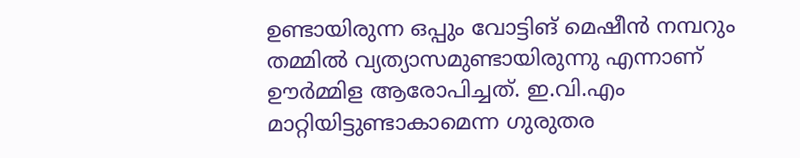ഉണ്ടായിരുന്ന ഒപ്പും വോട്ടിങ് മെഷീന്‍ നമ്പറും തമ്മില്‍ വ്യത്യാസമുണ്ടായിരുന്നു എന്നാണ് ഊര്‍മ്മിള ആരോപിച്ചത്. ഇ.വി.എം മാറ്റിയിട്ടുണ്ടാകാമെന്ന ഗുരുതര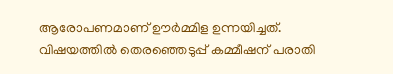ആരോപണമാണ് ഊര്‍മ്മിള ഉന്നയിച്ചത്. വിഷയത്തില്‍ തെരഞ്ഞെടുപ്പ് കമ്മീഷന് പരാതി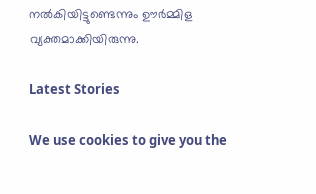നല്‍കിയിട്ടുണ്ടെന്നും ഊര്‍മ്മിള വ്യക്തമാക്കിയിരുന്നു.

Latest Stories

We use cookies to give you the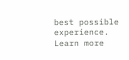best possible experience. Learn more